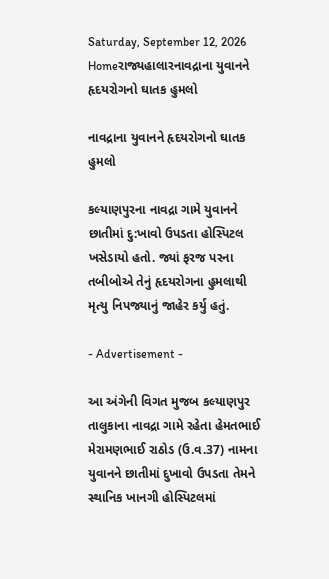Saturday, September 12, 2026
Homeરાજ્યહાલારનાવદ્રાના યુવાનને હૃદયરોગનો ઘાતક હુમલો

નાવદ્રાના યુવાનને હૃદયરોગનો ઘાતક હુમલો

કલ્યાણપુરના નાવદ્રા ગામે યુવાનને છાતીમાં દુ:ખાવો ઉપડતા હોસ્પિટલ ખસેડાયો હતો. જ્યાં ફરજ પરના તબીબોએ તેનું હૃદયરોગના હુમલાથી મૃત્યુ નિપજ્યાનું જાહેર કર્યુ હતું.

- Advertisement -

આ અંગેની વિગત મુજબ કલ્યાણપુર તાલુકાના નાવદ્રા ગામે રહેતા હેમતભાઈ મેરામણભાઈ રાઠોડ (ઉ.વ.37) નામના યુવાનને છાતીમાં દુખાવો ઉપડતા તેમને સ્થાનિક ખાનગી હોસ્પિટલમાં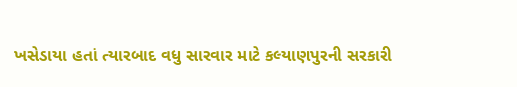ખસેડાયા હતાં ત્યારબાદ વધુ સારવાર માટે કલ્યાણપુરની સરકારી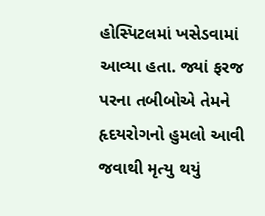હોસ્પિટલમાં ખસેડવામાં આવ્યા હતા. જ્યાં ફરજ પરના તબીબોએ તેમને હૃદયરોગનો હુમલો આવી જવાથી મૃત્યુ થયું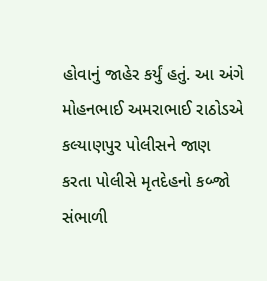હોવાનું જાહેર કર્યું હતું. આ અંગે મોહનભાઈ અમરાભાઈ રાઠોડએ કલ્યાણપુર પોલીસને જાણ કરતા પોલીસે મૃતદેહનો કબ્જો સંભાળી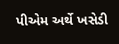પીએમ અર્થે ખસેડી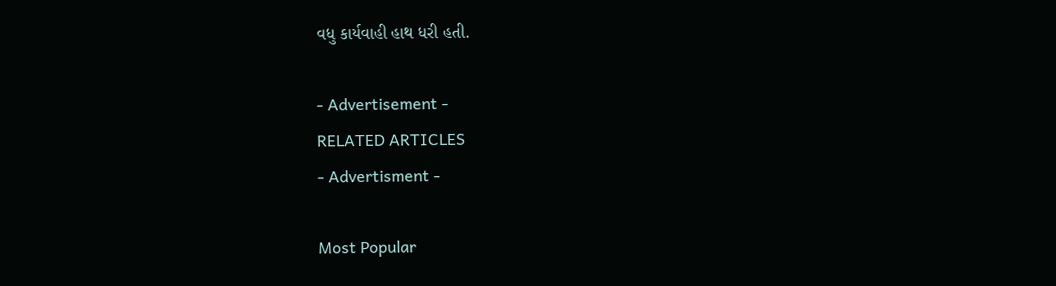વધુ કાર્યવાહી હાથ ધરી હતી.

- Advertisement -
RELATED ARTICLES
- Advertisment -

Most Popular